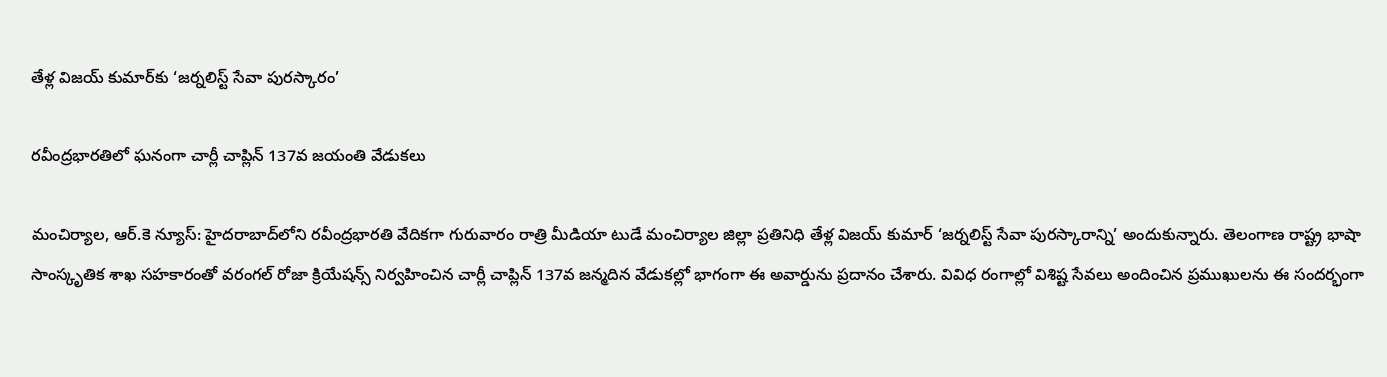తేళ్ల విజయ్ కుమార్‌కు ‘జర్నలిస్ట్ సేవా పురస్కారం’

రవీంద్రభారతిలో ఘనంగా చార్లీ చాప్లిన్ 137వ జయంతి వేడుకలు

మంచిర్యాల, ఆర్.కె న్యూస్: హైదరాబాద్‌లోని రవీంద్రభారతి వేదికగా గురువారం రాత్రి మీడియా టుడే మంచిర్యాల జిల్లా ప్రతినిధి తేళ్ల విజయ్ కుమార్ ‘జర్నలిస్ట్ సేవా పురస్కారాన్ని’ అందుకున్నారు. తెలంగాణ రాష్ట్ర భాషా సాంస్కృతిక శాఖ సహకారంతో వరంగల్ రోజా క్రియేషన్స్ నిర్వహించిన చార్లీ చాప్లిన్ 137వ జన్మదిన వేడుకల్లో భాగంగా ఈ అవార్డును ప్రదానం చేశారు. వివిధ రంగాల్లో విశిష్ట సేవలు అందించిన ప్రముఖులను ఈ సందర్భంగా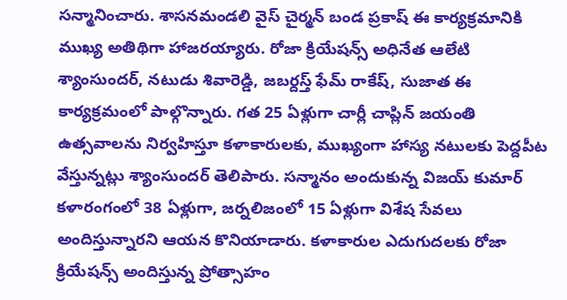సన్మానించారు. శాసనమండలి వైస్ చైర్మన్ బండ ప్రకాష్ ఈ కార్యక్రమానికి ముఖ్య అతిథిగా హాజరయ్యారు. రోజా క్రియేషన్స్ అధినేత ఆలేటి శ్యాంసుందర్, నటుడు శివారెడ్డి, జబర్దస్త్ ఫేమ్ రాకేష్, సుజాత ఈ కార్యక్రమంలో పాల్గొన్నారు. గత 25 ఏళ్లుగా చార్లీ చాప్లిన్ జయంతి ఉత్సవాలను నిర్వహిస్తూ కళాకారులకు, ముఖ్యంగా హాస్య నటులకు పెద్దపీట వేస్తున్నట్లు శ్యాంసుందర్ తెలిపారు. సన్మానం అందుకున్న విజయ్ కుమార్ కళారంగంలో 38 ఏళ్లుగా, జర్నలిజంలో 15 ఏళ్లుగా విశేష సేవలు అందిస్తున్నారని ఆయన కొనియాడారు. కళాకారుల ఎదుగుదలకు రోజా క్రియేషన్స్ అందిస్తున్న ప్రోత్సాహం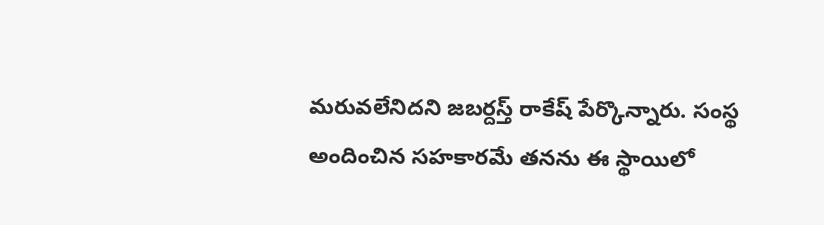మరువలేనిదని జబర్దస్త్ రాకేష్ పేర్కొన్నారు. సంస్థ అందించిన సహకారమే తనను ఈ స్థాయిలో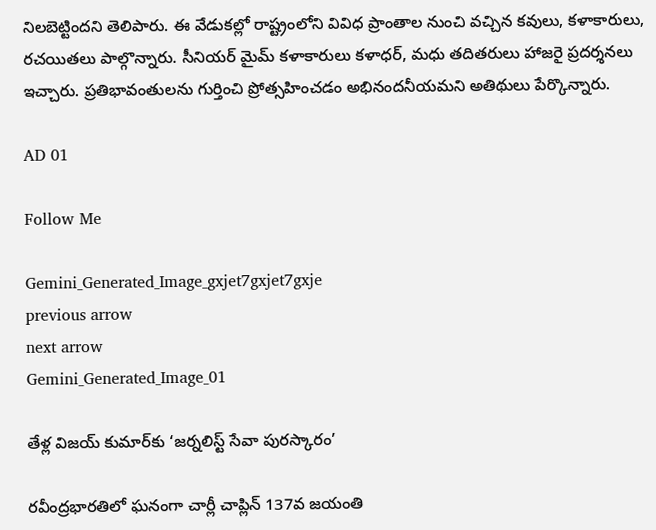నిలబెట్టిందని తెలిపారు. ఈ వేడుకల్లో రాష్ట్రంలోని వివిధ ప్రాంతాల నుంచి వచ్చిన కవులు, కళాకారులు, రచయితలు పాల్గొన్నారు. సీనియర్ మైమ్ కళాకారులు కళాధర్, మధు తదితరులు హాజరై ప్రదర్శనలు ఇచ్చారు. ప్రతిభావంతులను గుర్తించి ప్రోత్సహించడం అభినందనీయమని అతిథులు పేర్కొన్నారు.

AD 01

Follow Me

Gemini_Generated_Image_gxjet7gxjet7gxje
previous arrow
next arrow
Gemini_Generated_Image_01

తేళ్ల విజయ్ కుమార్‌కు ‘జర్నలిస్ట్ సేవా పురస్కారం’

రవీంద్రభారతిలో ఘనంగా చార్లీ చాప్లిన్ 137వ జయంతి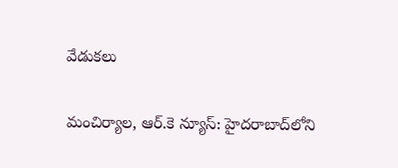వేడుకలు

మంచిర్యాల, ఆర్.కె న్యూస్: హైదరాబాద్‌లోని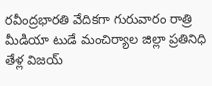రవీంద్రభారతి వేదికగా గురువారం రాత్రి మీడియా టుడే మంచిర్యాల జిల్లా ప్రతినిధి తేళ్ల విజయ్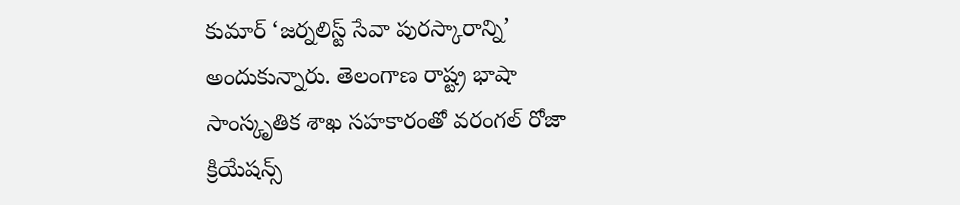కుమార్ ‘జర్నలిస్ట్ సేవా పురస్కారాన్ని’ అందుకున్నారు. తెలంగాణ రాష్ట్ర భాషా సాంస్కృతిక శాఖ సహకారంతో వరంగల్ రోజా క్రియేషన్స్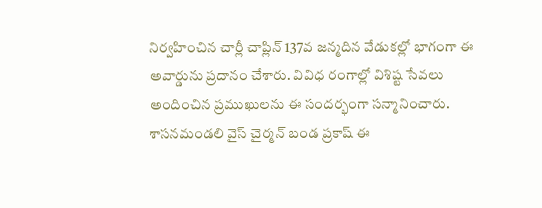నిర్వహించిన చార్లీ చాప్లిన్ 137వ జన్మదిన వేడుకల్లో భాగంగా ఈ అవార్డును ప్రదానం చేశారు. వివిధ రంగాల్లో విశిష్ట సేవలు అందించిన ప్రముఖులను ఈ సందర్భంగా సన్మానించారు. శాసనమండలి వైస్ చైర్మన్ బండ ప్రకాష్ ఈ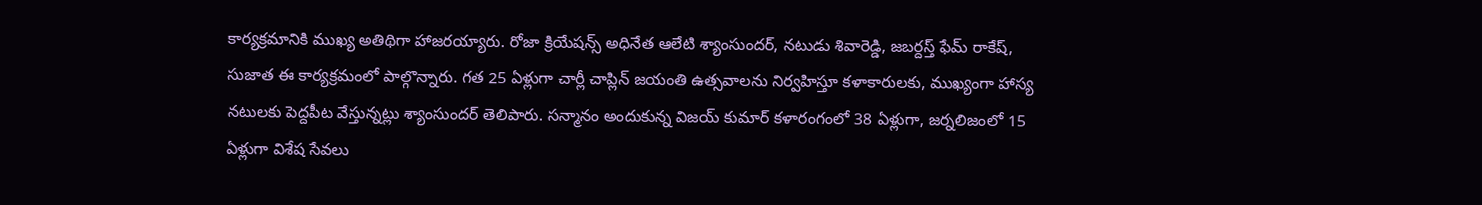కార్యక్రమానికి ముఖ్య అతిథిగా హాజరయ్యారు. రోజా క్రియేషన్స్ అధినేత ఆలేటి శ్యాంసుందర్, నటుడు శివారెడ్డి, జబర్దస్త్ ఫేమ్ రాకేష్, సుజాత ఈ కార్యక్రమంలో పాల్గొన్నారు. గత 25 ఏళ్లుగా చార్లీ చాప్లిన్ జయంతి ఉత్సవాలను నిర్వహిస్తూ కళాకారులకు, ముఖ్యంగా హాస్య నటులకు పెద్దపీట వేస్తున్నట్లు శ్యాంసుందర్ తెలిపారు. సన్మానం అందుకున్న విజయ్ కుమార్ కళారంగంలో 38 ఏళ్లుగా, జర్నలిజంలో 15 ఏళ్లుగా విశేష సేవలు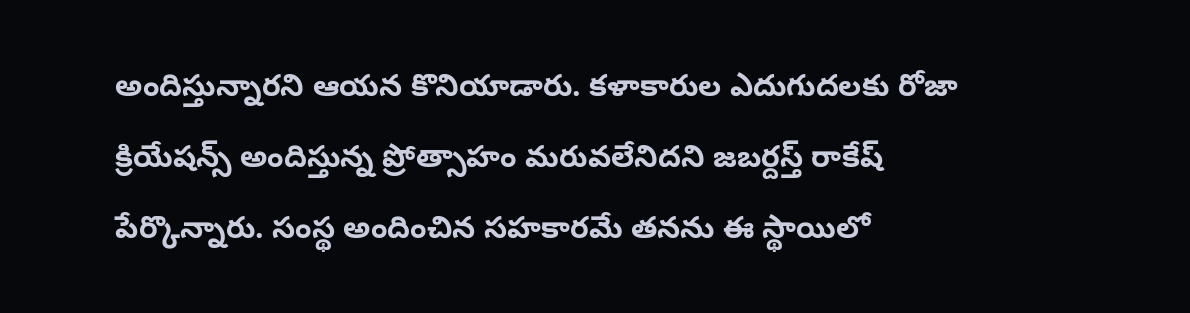అందిస్తున్నారని ఆయన కొనియాడారు. కళాకారుల ఎదుగుదలకు రోజా క్రియేషన్స్ అందిస్తున్న ప్రోత్సాహం మరువలేనిదని జబర్దస్త్ రాకేష్ పేర్కొన్నారు. సంస్థ అందించిన సహకారమే తనను ఈ స్థాయిలో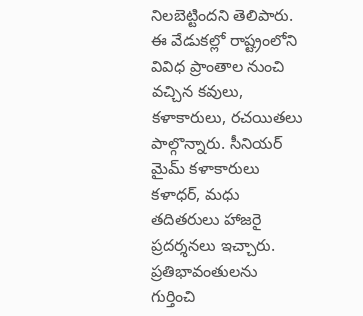నిలబెట్టిందని తెలిపారు. ఈ వేడుకల్లో రాష్ట్రంలోని వివిధ ప్రాంతాల నుంచి వచ్చిన కవులు, కళాకారులు, రచయితలు పాల్గొన్నారు. సీనియర్ మైమ్ కళాకారులు కళాధర్, మధు తదితరులు హాజరై ప్రదర్శనలు ఇచ్చారు. ప్రతిభావంతులను గుర్తించి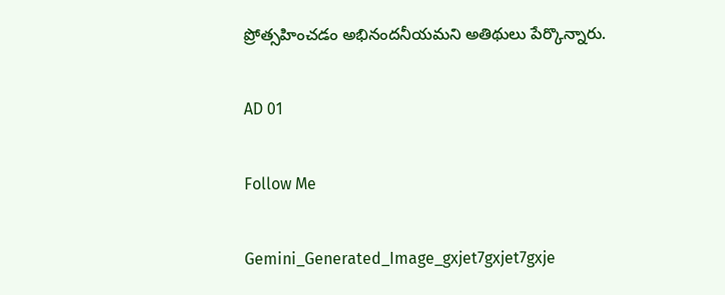ప్రోత్సహించడం అభినందనీయమని అతిథులు పేర్కొన్నారు.

AD 01

Follow Me

Gemini_Generated_Image_gxjet7gxjet7gxje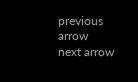previous arrow
next arrow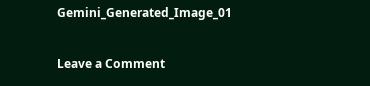Gemini_Generated_Image_01

Leave a Comment